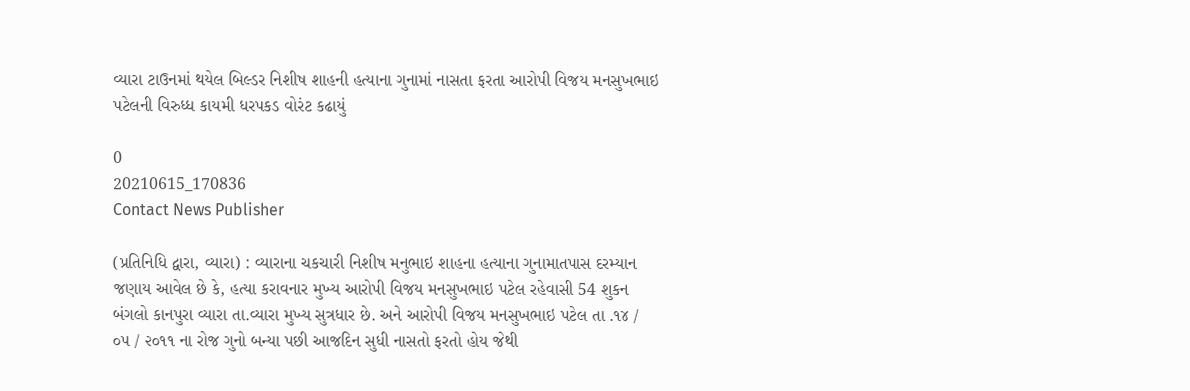વ્યારા ટાઉનમાં થયેલ બિલ્ડર નિશીષ શાહની હત્યાના ગુનામાં નાસતા ફરતા આરોપી વિજય મનસુખભાઇ પટેલની વિરુધ્ધ કાયમી ધરપકડ વોરંટ કઢાયું

0
20210615_170836
Contact News Publisher

(પ્રતિનિધિ દ્વારા, વ્યારા) : વ્યારાના ચકચારી નિશીષ મનુભાઇ શાહના હત્યાના ગુનામાતપાસ દરમ્યાન જણાય આવેલ છે કે, હત્યા કરાવનાર મુખ્ય આરોપી વિજય મનસુખભાઇ પટેલ રહેવાસી 54 શુકન બંગલો કાનપુરા વ્યારા તા.વ્યારા મુખ્ય સુત્રધાર છે. અને આરોપી વિજય મનસુખભાઇ પટેલ તા .૧૪ / ૦૫ / ૨૦૧૧ ના રોજ ગુનો બન્યા પછી આજદિન સુધી નાસતો ફરતો હોય જેથી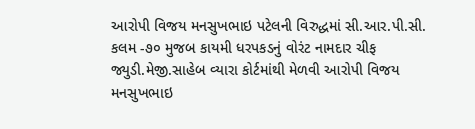આરોપી વિજય મનસુખભાઇ પટેલની વિરુદ્ધમાં સી.આર.પી.સી. કલમ -૭૦ મુજબ કાયમી ધરપકડનું વોરંટ નામદાર ચીફ જ્યુડી.મેજી.સાહેબ વ્યારા કોર્ટમાંથી મેળવી આરોપી વિજય મનસુખભાઇ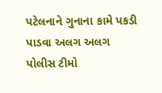પટેલનાને ગુનાના કામે પકડી પાડવા અલગ અલગ પોલીસ ટીમો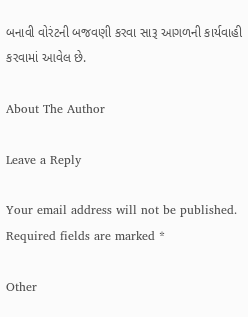બનાવી વોરંટની બજવણી કરવા સારૂ આગળની કાર્યવાહી કરવામાં આવેલ છે.

About The Author

Leave a Reply

Your email address will not be published. Required fields are marked *

Other